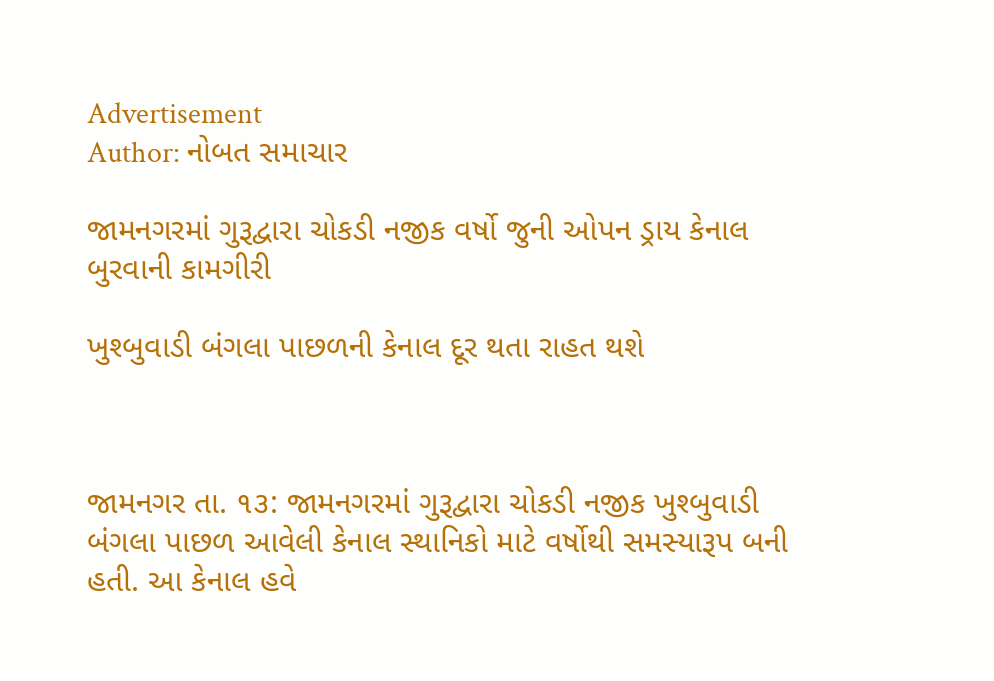Advertisement
Author: નોબત સમાચાર

જામનગરમાં ગુરૂદ્વારા ચોકડી નજીક વર્ષો જુની ઓપન ડ્રાય કેનાલ બુરવાની કામગીરી

ખુશ્બુવાડી બંગલા પાછળની કેનાલ દૂર થતા રાહત થશે



જામનગર તા. ૧૩: જામનગરમાં ગુરૂદ્વારા ચોકડી નજીક ખુશ્બુવાડી બંગલા પાછળ આવેલી કેનાલ સ્થાનિકો માટે વર્ષોથી સમસ્યારૂપ બની હતી. આ કેનાલ હવે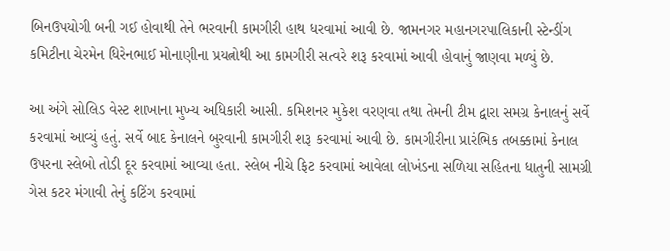બિનઉપયોગી બની ગઈ હોવાથી તેને ભરવાની કામગીરી હાથ ધરવામાં આવી છે. જામનગર મહાનગરપાલિકાની સ્ટેન્ડીંગ કમિટીના ચેરમેન ધિરેનભાઈ મોનાણીના પ્રયત્નોથી આ કામગીરી સત્વરે શરૂ કરવામાં આવી હોવાનું જાણવા મળ્યું છે.

આ અંગે સોલિડ વેસ્ટ શાખાના મુખ્ય અધિકારી આસી. કમિશનર મુકેશ વરણવા તથા તેમની ટીમ દ્વારા સમગ્ર કેનાલનું સર્વે કરવામાં આવ્યું હતું. સર્વે બાદ કેનાલને બુરવાની કામગીરી શરૂ કરવામાં આવી છે. કામગીરીના પ્રારંભિક તબક્કામાં કેનાલ ઉપરના સ્લેબો તોડી દૂર કરવામાં આવ્યા હતા. સ્લેબ નીચે ફિટ કરવામાં આવેલા લોખંડના સળિયા સહિતના ધાતુની સામગ્રી ગેસ કટર મંગાવી તેનું કટિંગ કરવામાં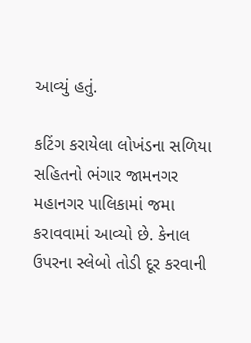આવ્યું હતું.

કટિંગ કરાયેલા લોખંડના સળિયા સહિતનો ભંગાર જામનગર મહાનગર પાલિકામાં જમા કરાવવામાં આવ્યો છે. કેનાલ ઉપરના સ્લેબો તોડી દૂર કરવાની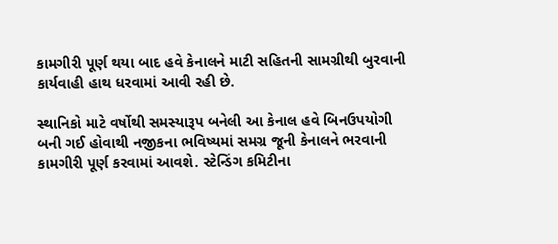કામગીરી પૂર્ણ થયા બાદ હવે કેનાલને માટી સહિતની સામગ્રીથી બુરવાની કાર્યવાહી હાથ ધરવામાં આવી રહી છે.

સ્થાનિકો માટે વર્ષોથી સમસ્યારૂપ બનેલી આ કેનાલ હવે બિનઉપયોગી બની ગઈ હોવાથી નજીકના ભવિષ્યમાં સમગ્ર જૂની કેનાલને ભરવાની કામગીરી પૂર્ણ કરવામાં આવશે. સ્ટેન્ડિંગ કમિટીના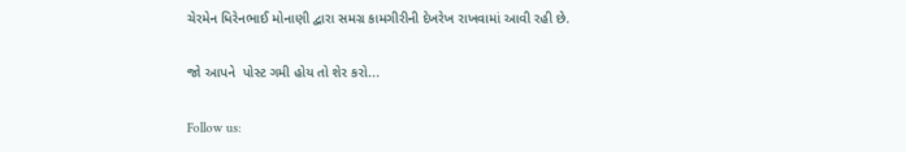ચેરમેન ધિરેનભાઈ મોનાણી દ્વારા સમગ્ર કામગીરીની દેખરેખ રાખવામાં આવી રહી છે.

જો આપને  પોસ્ટ ગમી હોય તો શેર કરો...

Follow us: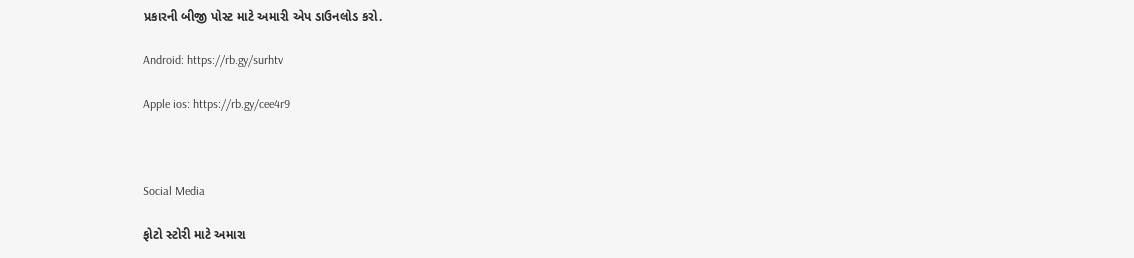પ્રકારની બીજી પોસ્ટ માટે અમારી એપ ડાઉનલોડ કરો.

Android: https://rb.gy/surhtv

Apple ios: https://rb.gy/cee4r9



Social Media

ફોટો સ્ટોરી માટે અમારા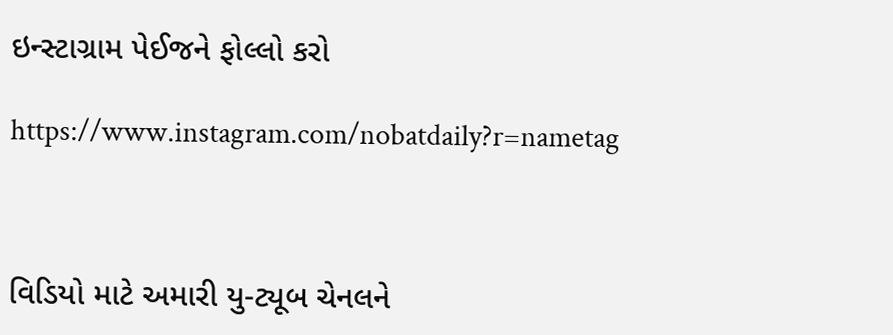ઇન્સ્ટાગ્રામ પેઈજને ફોલ્લો કરો

https://www.instagram.com/nobatdaily?r=nametag



વિડિયો માટે અમારી યુ-ટ્યૂબ ચેનલને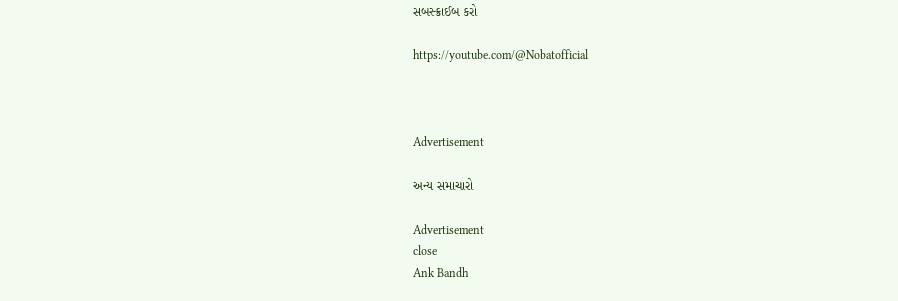સબસ્ક્રાઈબ કરો

https://youtube.com/@Nobatofficial



Advertisement

અન્ય સમાચારો

Advertisement
close
Ank Bandh